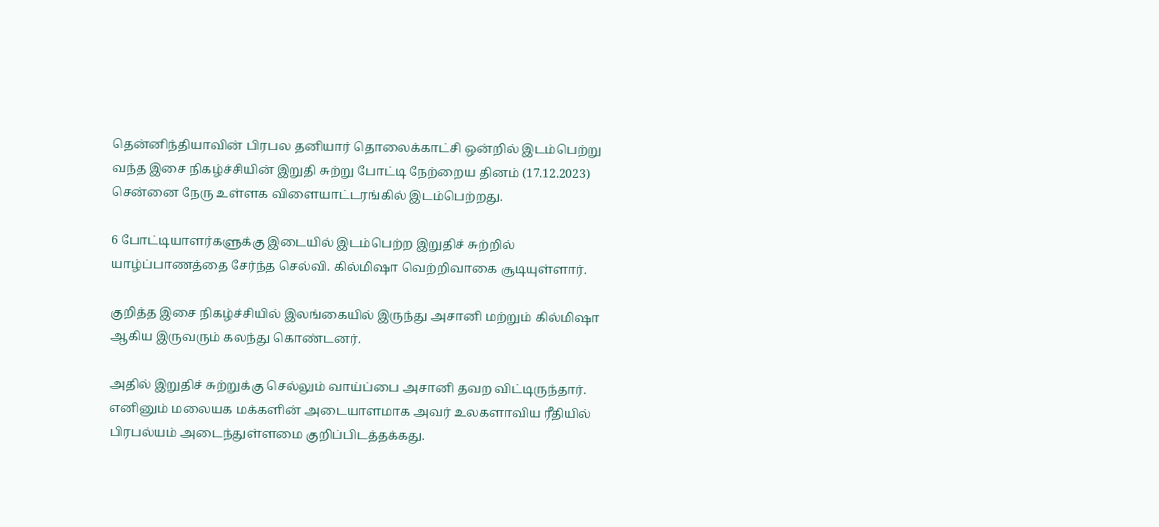தென்னிந்தியாவின் பிரபல தனியார் தொலைக்காட்சி ஒன்றில் இடம்பெற்று வந்த இசை நிகழ்ச்சியின் இறுதி சுற்று போட்டி நேற்றைய தினம் (17.12.2023) சென்னை நேரு உள்ளக விளையாட்டரங்கில் இடம்பெற்றது.

6 போட்டியாளர்களுக்கு இடையில் இடம்பெற்ற இறுதிச் சுற்றில் யாழ்ப்பாணத்தை சேர்ந்த செல்வி. கில்மிஷா வெற்றிவாகை சூடியுள்ளார்.

குறித்த இசை நிகழ்ச்சியில் இலங்கையில் இருந்து அசானி மற்றும் கில்மிஷா ஆகிய இருவரும் கலந்து கொண்டனர்.

அதில் இறுதிச் சுற்றுக்கு செல்லும் வாய்ப்பை அசானி தவற விட்டிருந்தார். எனினும் மலையக மக்களின் அடையாளமாக அவர் உலகளாவிய ரீதியில் பிரபல்யம் அடைந்துள்ளமை குறிப்பிடத்தக்கது.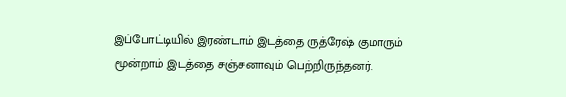இப்போட்டியில் இரண்டாம் இடத்தை ருத்ரேஷ் குமாரும் மூன்றாம் இடத்தை சஞ்சனாவும் பெற்றிருந்தனர்.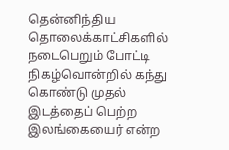தென்னிந்திய தொலைக்காட்சிகளில் நடைபெறும் போட்டி நிகழ்வொன்றில் கந்து கொண்டு முதல் இடத்தைப் பெற்ற இலங்கையைர் என்ற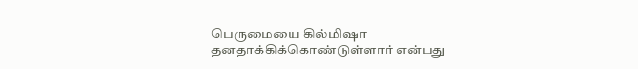பெருமையை கில்மிஷா தனதாக்கிக்கொண்டுள்ளார் என்பது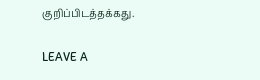குறிப்பிடத்தக்கது.

LEAVE A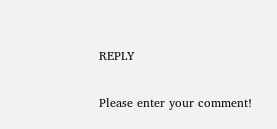REPLY

Please enter your comment!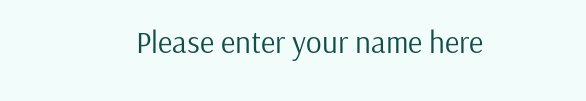Please enter your name here